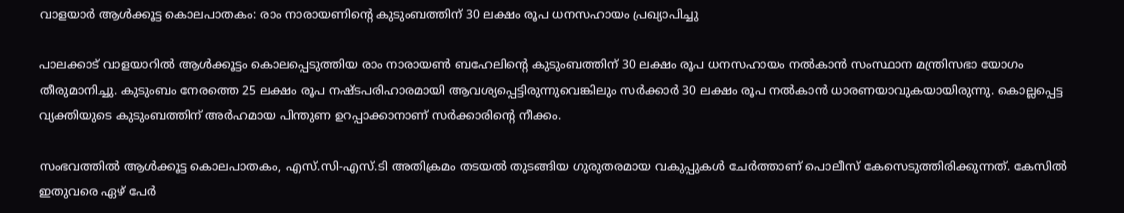വാളയാർ ആൾക്കൂട്ട കൊലപാതകം: രാം നാരായണിന്റെ കുടുംബത്തിന് 30 ലക്ഷം രൂപ ധനസഹായം പ്രഖ്യാപിച്ചു

പാലക്കാട് വാളയാറിൽ ആൾക്കൂട്ടം കൊലപ്പെടുത്തിയ രാം നാരായൺ ബഹേലിന്റെ കുടുംബത്തിന് 30 ലക്ഷം രൂപ ധനസഹായം നൽകാൻ സംസ്ഥാന മന്ത്രിസഭാ യോഗം തീരുമാനിച്ചു. കുടുംബം നേരത്തെ 25 ലക്ഷം രൂപ നഷ്ടപരിഹാരമായി ആവശ്യപ്പെട്ടിരുന്നുവെങ്കിലും സർക്കാർ 30 ലക്ഷം രൂപ നൽകാൻ ധാരണയാവുകയായിരുന്നു. കൊല്ലപ്പെട്ട വ്യക്തിയുടെ കുടുംബത്തിന് അർഹമായ പിന്തുണ ഉറപ്പാക്കാനാണ് സർക്കാരിന്റെ നീക്കം.

സംഭവത്തിൽ ആൾക്കൂട്ട കൊലപാതകം, എസ്.സി-എസ്.ടി അതിക്രമം തടയൽ തുടങ്ങിയ ഗുരുതരമായ വകുപ്പുകൾ ചേർത്താണ് പൊലീസ് കേസെടുത്തിരിക്കുന്നത്. കേസിൽ ഇതുവരെ ഏഴ് പേർ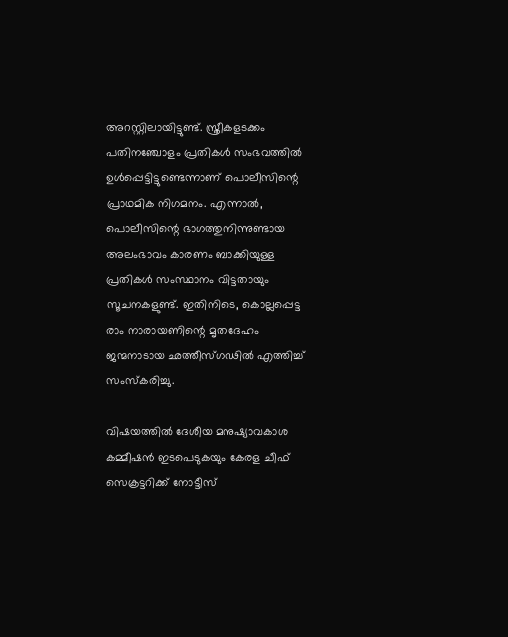അറസ്റ്റിലായിട്ടുണ്ട്. സ്ത്രീകളടക്കം പതിനഞ്ചോളം പ്രതികൾ സംഭവത്തിൽ ഉൾപ്പെട്ടിട്ടുണ്ടെന്നാണ് പൊലീസിന്റെ പ്രാഥമിക നിഗമനം. എന്നാൽ, പൊലീസിന്റെ ഭാഗത്തുനിന്നുണ്ടായ അലംഭാവം കാരണം ബാക്കിയുള്ള പ്രതികൾ സംസ്ഥാനം വിട്ടതായും സൂചനകളുണ്ട്. ഇതിനിടെ, കൊല്ലപ്പെട്ട രാം നാരായണിന്റെ മൃതദേഹം ജന്മനാടായ ഛത്തീസ്ഗഢിൽ എത്തിച്ച് സംസ്കരിച്ചു.

വിഷയത്തിൽ ദേശീയ മനുഷ്യാവകാശ കമ്മീഷൻ ഇടപെടുകയും കേരള ചീഫ് സെക്രട്ടറിക്ക് നോട്ടീസ്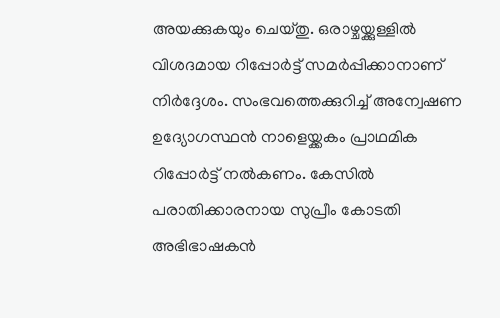അയക്കുകയും ചെയ്തു. ഒരാഴ്ചയ്ക്കുള്ളിൽ വിശദമായ റിപ്പോർട്ട് സമർപ്പിക്കാനാണ് നിർദ്ദേശം. സംഭവത്തെക്കുറിച്ച് അന്വേഷണ ഉദ്യോഗസ്ഥൻ നാളെയ്ക്കകം പ്രാഥമിക റിപ്പോർട്ട് നൽകണം. കേസിൽ പരാതിക്കാരനായ സുപ്രീം കോടതി അഭിഭാഷകൻ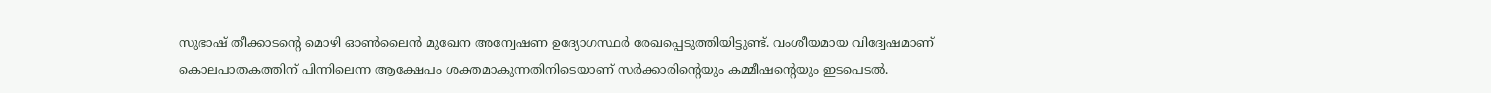സുഭാഷ് തീക്കാടന്റെ മൊഴി ഓൺലൈൻ മുഖേന അന്വേഷണ ഉദ്യോഗസ്ഥർ രേഖപ്പെടുത്തിയിട്ടുണ്ട്. വംശീയമായ വിദ്വേഷമാണ് കൊലപാതകത്തിന് പിന്നിലെന്ന ആക്ഷേപം ശക്തമാകുന്നതിനിടെയാണ് സർക്കാരിന്റെയും കമ്മീഷന്റെയും ഇടപെടൽ.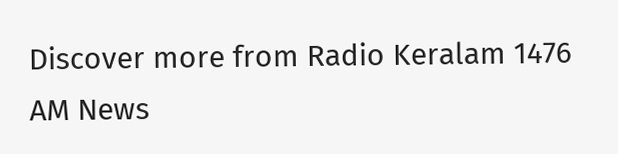Discover more from Radio Keralam 1476 AM News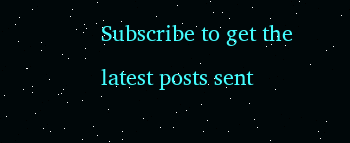Subscribe to get the latest posts sent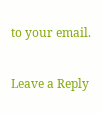to your email.

Leave a Reply